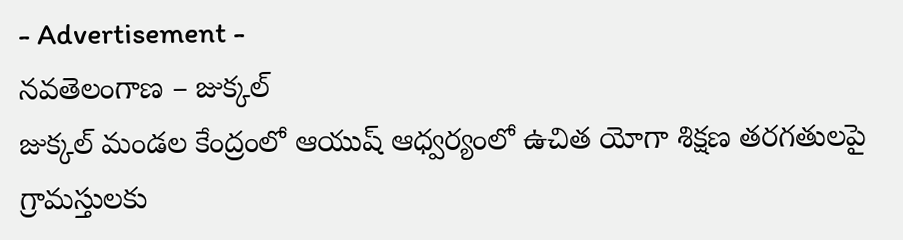- Advertisement -
నవతెలంగాణ – జుక్కల్
జుక్కల్ మండల కేంద్రంలో ఆయుష్ ఆధ్వర్యంలో ఉచిత యోగా శిక్షణ తరగతులపై గ్రామస్తులకు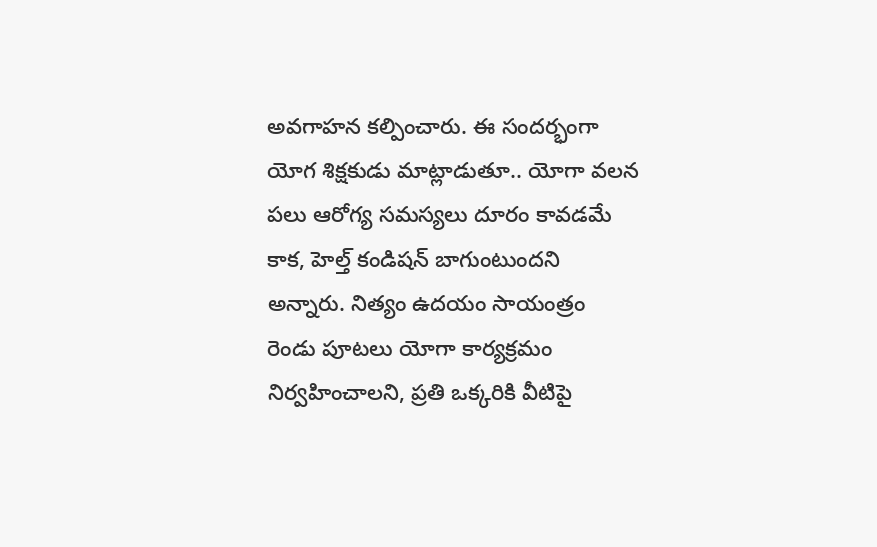అవగాహన కల్పించారు. ఈ సందర్భంగా యోగ శిక్షకుడు మాట్లాడుతూ.. యోగా వలన పలు ఆరోగ్య సమస్యలు దూరం కావడమే కాక, హెల్త్ కండిషన్ బాగుంటుందని అన్నారు. నిత్యం ఉదయం సాయంత్రం రెండు పూటలు యోగా కార్యక్రమం నిర్వహించాలని, ప్రతి ఒక్కరికి వీటిపై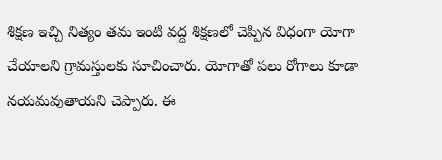శిక్షణ ఇచ్చి నిత్యం తమ ఇంటి వద్ద శిక్షణలో చెప్పిన విధంగా యోగా చేయాలని గ్రామస్తులకు సూచించారు. యోగాతో పలు రోగాలు కూడా నయమవుతాయని చెప్పారు. ఈ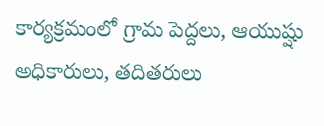కార్యక్రమంలో గ్రామ పెద్దలు, ఆయుష్షు అధికారులు, తదితరులు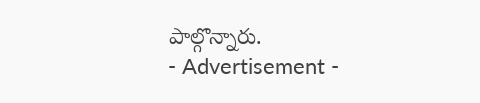పాల్గొన్నారు.
- Advertisement -